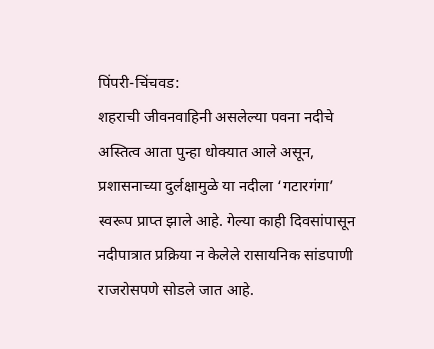पिंपरी-चिंचवड:
शहराची जीवनवाहिनी असलेल्या पवना नदीचे अस्तित्व आता पुन्हा धोक्यात आले असून, प्रशासनाच्या दुर्लक्षामुळे या नदीला ‘गटारगंगा’ स्वरूप प्राप्त झाले आहे. गेल्या काही दिवसांपासून नदीपात्रात प्रक्रिया न केलेले रासायनिक सांडपाणी राजरोसपणे सोडले जात आहे.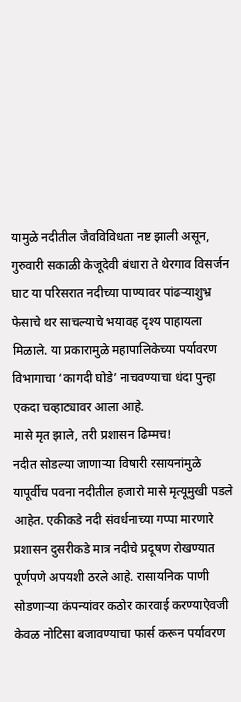यामुळे नदीतील जैवविविधता नष्ट झाली असून, गुरुवारी सकाळी केजूदेवी बंधारा ते थेरगाव विसर्जन घाट या परिसरात नदीच्या पाण्यावर पांढऱ्याशुभ्र फेसाचे थर साचल्याचे भयावह दृश्य पाहायला मिळाले. या प्रकारामुळे महापालिकेच्या पर्यावरण विभागाचा ‘कागदी घोडे’ नाचवण्याचा धंदा पुन्हा एकदा चव्हाट्यावर आला आहे.
मासे मृत झाले, तरी प्रशासन ढिम्मच!
नदीत सोडल्या जाणाऱ्या विषारी रसायनांमुळे यापूर्वीच पवना नदीतील हजारो मासे मृत्यूमुखी पडले आहेत. एकीकडे नदी संवर्धनाच्या गप्पा मारणारे प्रशासन दुसरीकडे मात्र नदीचे प्रदूषण रोखण्यात पूर्णपणे अपयशी ठरले आहे. रासायनिक पाणी सोडणाऱ्या कंपन्यांवर कठोर कारवाई करण्याऐवजी केवळ नोटिसा बजावण्याचा फार्स करून पर्यावरण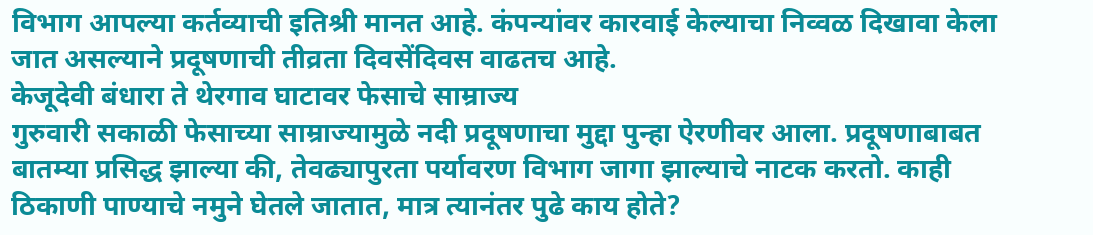विभाग आपल्या कर्तव्याची इतिश्री मानत आहे. कंपन्यांवर कारवाई केल्याचा निव्वळ दिखावा केला जात असल्याने प्रदूषणाची तीव्रता दिवसेंदिवस वाढतच आहे.
केजूदेवी बंधारा ते थेरगाव घाटावर फेसाचे साम्राज्य
गुरुवारी सकाळी फेसाच्या साम्राज्यामुळे नदी प्रदूषणाचा मुद्दा पुन्हा ऐरणीवर आला. प्रदूषणाबाबत बातम्या प्रसिद्ध झाल्या की, तेवढ्यापुरता पर्यावरण विभाग जागा झाल्याचे नाटक करतो. काही ठिकाणी पाण्याचे नमुने घेतले जातात, मात्र त्यानंतर पुढे काय होते?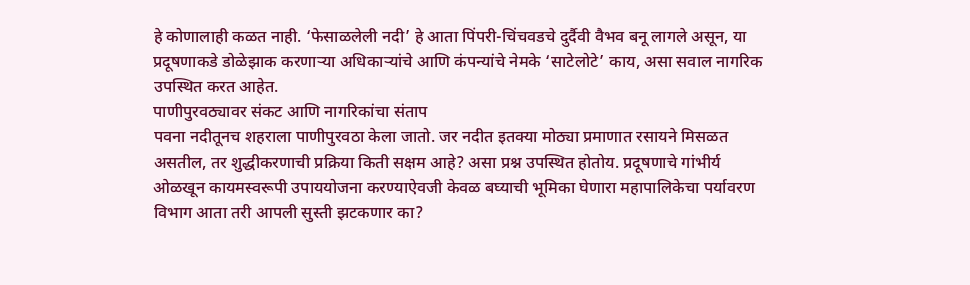हे कोणालाही कळत नाही. ‘फेसाळलेली नदी’ हे आता पिंपरी-चिंचवडचे दुर्दैवी वैभव बनू लागले असून, या प्रदूषणाकडे डोळेझाक करणाऱ्या अधिकाऱ्यांचे आणि कंपन्यांचे नेमके ‘साटेलोटे’ काय, असा सवाल नागरिक उपस्थित करत आहेत.
पाणीपुरवठ्यावर संकट आणि नागरिकांचा संताप
पवना नदीतूनच शहराला पाणीपुरवठा केला जातो. जर नदीत इतक्या मोठ्या प्रमाणात रसायने मिसळत असतील, तर शुद्धीकरणाची प्रक्रिया किती सक्षम आहे? असा प्रश्न उपस्थित होतोय. प्रदूषणाचे गांभीर्य ओळखून कायमस्वरूपी उपाययोजना करण्याऐवजी केवळ बघ्याची भूमिका घेणारा महापालिकेचा पर्यावरण विभाग आता तरी आपली सुस्ती झटकणार का?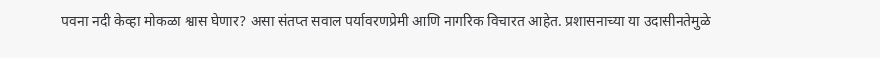पवना नदी केव्हा मोकळा श्वास घेणार? असा संतप्त सवाल पर्यावरणप्रेमी आणि नागरिक विचारत आहेत. प्रशासनाच्या या उदासीनतेमुळे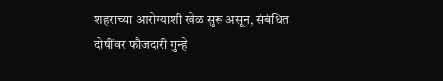शहराच्या आरोग्याशी खेळ सुरू असून, संबंधित दोषींवर फौजदारी गुन्हे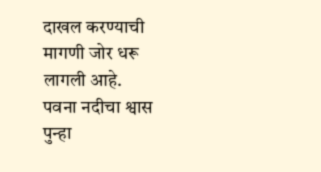दाखल करण्याची मागणी जोर धरू लागली आहे.
पवना नदीचा श्वास पुन्हा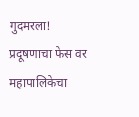गुदमरला! प्रदूषणाचा फेस वर महापालिकेचा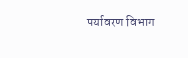पर्यावरण विभाग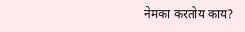नेमका करतोय काय?